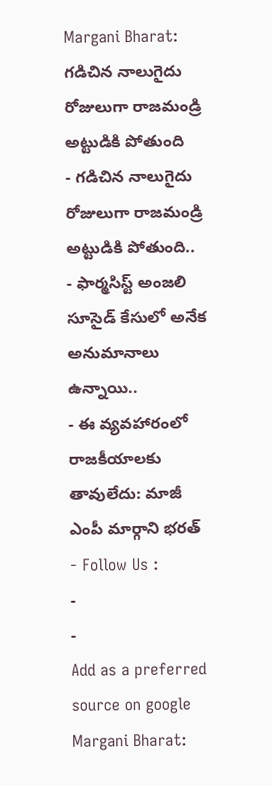Margani Bharat: గడిచిన నాలుగైదు రోజులుగా రాజమండ్రి అట్టుడికి పోతుంది
- గడిచిన నాలుగైదు రోజులుగా రాజమండ్రి అట్టుడికి పోతుంది..
- ఫార్మసిస్ట్ అంజలి సూసైడ్ కేసులో అనేక అనుమానాలు ఉన్నాయి..
- ఈ వ్యవహారంలో రాజకీయాలకు తావులేదు: మాజీ ఎంపీ మార్గాని భరత్
- Follow Us :
-
-
Add as a preferred
source on google
Margani Bharat: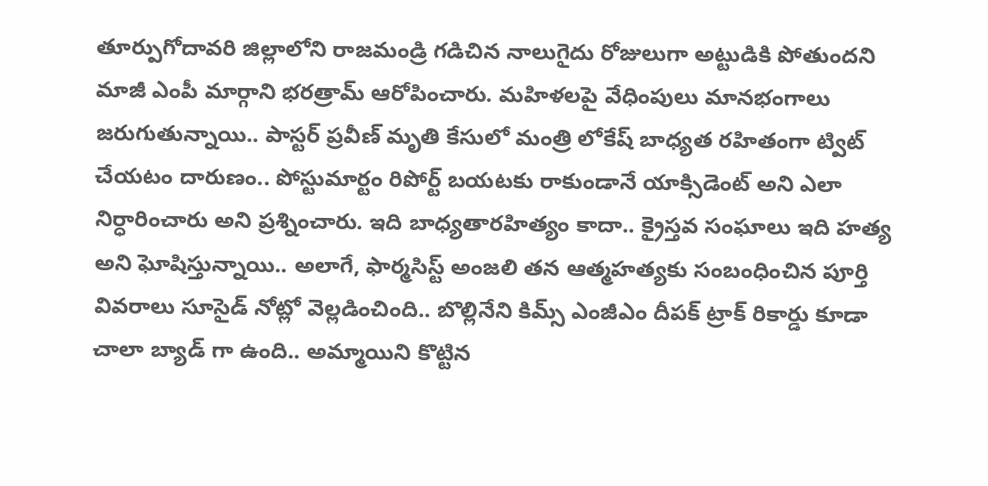తూర్పుగోదావరి జిల్లాలోని రాజమండ్రి గడిచిన నాలుగైదు రోజులుగా అట్టుడికి పోతుందని మాజీ ఎంపీ మార్గాని భరత్రామ్ ఆరోపించారు. మహిళలపై వేధింపులు మానభంగాలు జరుగుతున్నాయి.. పాస్టర్ ప్రవీణ్ మృతి కేసులో మంత్రి లోకేష్ బాధ్యత రహితంగా ట్విట్ చేయటం దారుణం.. పోస్టుమార్టం రిపోర్ట్ బయటకు రాకుండానే యాక్సిడెంట్ అని ఎలా నిర్ధారించారు అని ప్రశ్నించారు. ఇది బాధ్యతారహిత్యం కాదా.. క్రైస్తవ సంఘాలు ఇది హత్య అని ఘోషిస్తున్నాయి.. అలాగే, ఫార్మసిస్ట్ అంజలి తన ఆత్మహత్యకు సంబంధించిన పూర్తి వివరాలు సూసైడ్ నోట్లో వెల్లడించింది.. బొల్లినేని కిమ్స్ ఎంజీఎం దీపక్ ట్రాక్ రికార్డు కూడా చాలా బ్యాడ్ గా ఉంది.. అమ్మాయిని కొట్టిన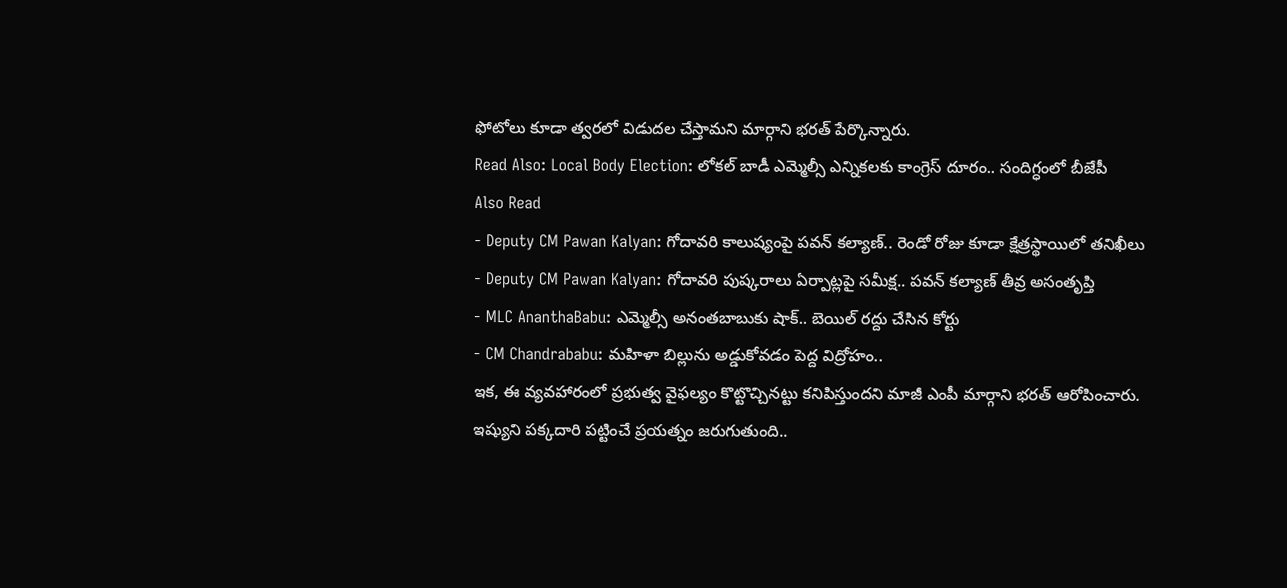ఫోటోలు కూడా త్వరలో విడుదల చేస్తామని మార్గాని భరత్ పేర్కొన్నారు.
Read Also: Local Body Election: లోకల్ బాడీ ఎమ్మెల్సీ ఎన్నికలకు కాంగ్రెస్ దూరం.. సందిగ్ధంలో బీజేపీ
Also Read
- Deputy CM Pawan Kalyan: గోదావరి కాలుష్యంపై పవన్ కల్యాణ్.. రెండో రోజు కూడా క్షేత్రస్థాయిలో తనిఖీలు
- Deputy CM Pawan Kalyan: గోదావరి పుష్కరాలు ఏర్పాట్లపై సమీక్ష.. పవన్ కల్యాణ్ తీవ్ర అసంతృప్తి
- MLC AnanthaBabu: ఎమ్మెల్సీ అనంతబాబుకు షాక్.. బెయిల్ రద్దు చేసిన కోర్టు
- CM Chandrababu: మహిళా బిల్లును అడ్డుకోవడం పెద్ద విద్రోహం..
ఇక, ఈ వ్యవహారంలో ప్రభుత్వ వైఫల్యం కొట్టొచ్చినట్టు కనిపిస్తుందని మాజీ ఎంపీ మార్గాని భరత్ ఆరోపించారు. ఇష్యుని పక్కదారి పట్టించే ప్రయత్నం జరుగుతుంది..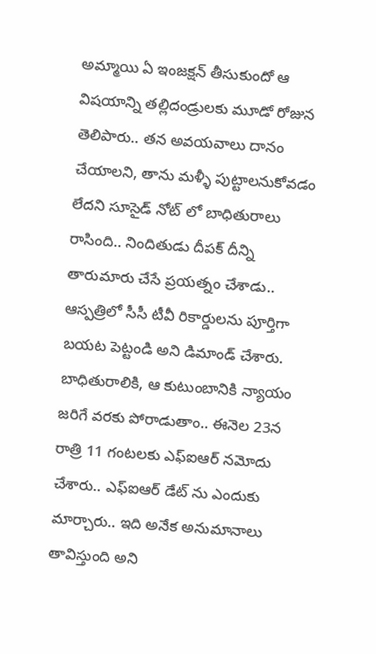అమ్మాయి ఏ ఇంజక్షన్ తీసుకుందో ఆ విషయాన్ని తల్లిదండ్రులకు మూడో రోజున తెలిపారు.. తన అవయవాలు దానం చేయాలని, తాను మళ్ళీ పుట్టాలనుకోవడం లేదని సూసైడ్ నోట్ లో బాధితురాలు రాసింది.. నిందితుడు దీపక్ దీన్ని తారుమారు చేసే ప్రయత్నం చేశాడు.. ఆస్పత్రిలో సీసీ టీవీ రికార్డులను పూర్తిగా బయట పెట్టండి అని డిమాండ్ చేశారు. బాధితురాలికి, ఆ కుటుంబానికి న్యాయం జరిగే వరకు పోరాడుతాం.. ఈనెల 23న రాత్రి 11 గంటలకు ఎఫ్ఐఆర్ నమోదు చేశారు.. ఎఫ్ఐఆర్ డేట్ ను ఎందుకు మార్చారు.. ఇది అనేక అనుమానాలు తావిస్తుంది అని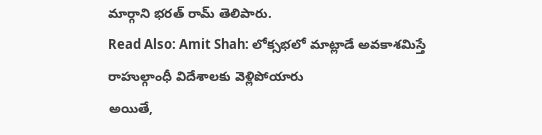మార్గాని భరత్ రామ్ తెలిపారు.
Read Also: Amit Shah: లోక్సభలో మాట్లాడే అవకాశమిస్తే రాహుల్గాంధీ విదేశాలకు వెళ్లిపోయారు
అయితే,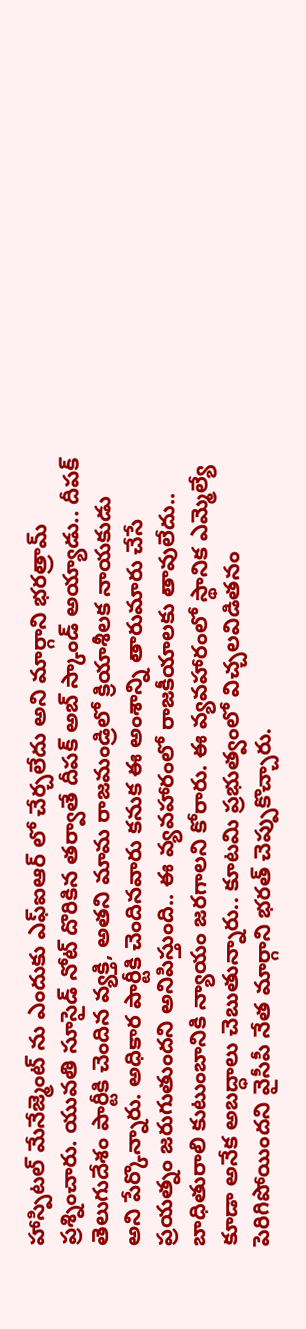హాస్పిటల్ మేనేజ్మెంట్ ను ఎందుకు ఎఫ్ఐఆర్ లో చేర్చలేదు అని మార్గాని భరత్రామ్ ప్రశ్నించారు. యువతి సూసైడ్ నోట్ దొరికిన తర్వాతే దీపక్ అబ్ స్కాండ్ అయ్యాడు.. దీపక్ తెలుగుదేశం పార్టీకి చెందిన వ్యక్తి, అతని మామ రాజమండ్రిలో క్రియాశీలక నాయకుడు అని పేర్కొన్నారు. అధికార పార్టీకి చెందినవారు కనుక ఈ అంశాన్ని తారుమారు చేసే ప్రయత్నం జరుగుతుందని అనిపిస్తుంది.. ఈ వ్యవహారంలో రాజకీయాలకు తావులేదు.. బాధితురాలి కుటుంబానికి న్యాయం జరగాలని కోరారు. ఈ వ్యవహారంలో స్థానిక ఎమ్మెల్యే కూడా అనేక అబద్ధాలు చెబుతున్నారు.. కూటమి ప్రభుత్వంలో విచ్చలవిడితనం పెరిగిపోయిందని వైసీపీ నేత మార్గాని భరత్ చెప్పుకొచ్చారు.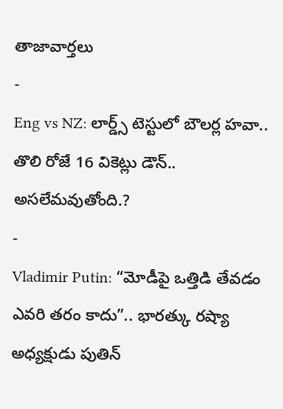తాజావార్తలు
-
Eng vs NZ: లార్డ్స్ టెస్టులో బౌలర్ల హవా.. తొలి రోజే 16 వికెట్లు డౌన్.. అసలేమవుతోంది.?
-
Vladimir Putin: “మోడీపై ఒత్తిడి తేవడం ఎవరి తరం కాదు”.. భారత్కు రష్యా అధ్యక్షుడు పుతిన్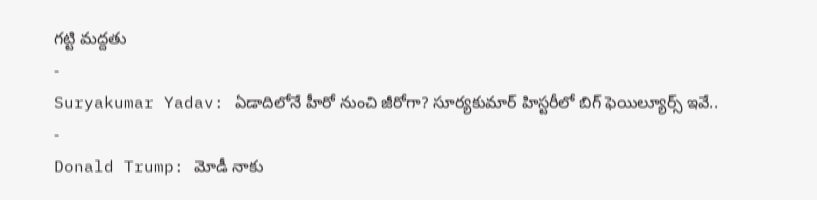గట్టి మద్దతు
-
Suryakumar Yadav: ఏడాదిలోనే హీరో నుంచి జీరోగా? సూర్యకుమార్ హిస్టరీలో బిగ్ ఫెయిల్యూర్స్ ఇవే..
-
Donald Trump: మోడీ నాకు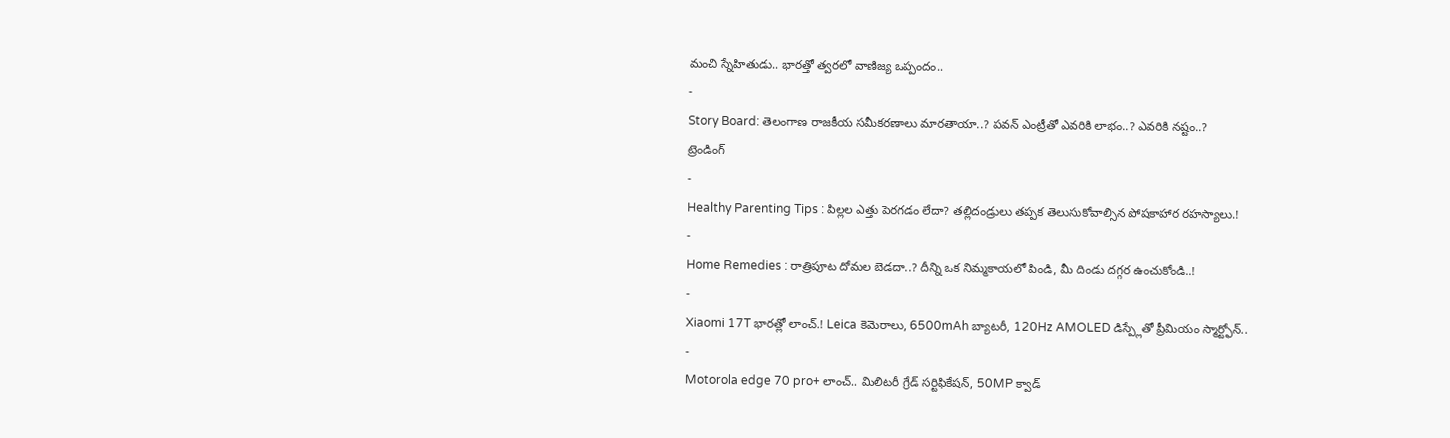మంచి స్నేహితుడు.. భారత్తో త్వరలో వాణిజ్య ఒప్పందం..
-
Story Board: తెలంగాణ రాజకీయ సమీకరణాలు మారతాయా..? పవన్ ఎంట్రీతో ఎవరికి లాభం..? ఎవరికి నష్టం..?
ట్రెండింగ్
-
Healthy Parenting Tips : పిల్లల ఎత్తు పెరగడం లేదా? తల్లిదండ్రులు తప్పక తెలుసుకోవాల్సిన పోషకాహార రహస్యాలు.!
-
Home Remedies : రాత్రిపూట దోమల బెడదా..? దీన్ని ఒక నిమ్మకాయలో పిండి, మీ దిండు దగ్గర ఉంచుకోండి..!
-
Xiaomi 17T భారత్లో లాంచ్.! Leica కెమెరాలు, 6500mAh బ్యాటరీ, 120Hz AMOLED డిస్ప్లేతో ప్రీమియం స్మార్ట్ఫోన్..
-
Motorola edge 70 pro+ లాంచ్.. మిలిటరీ గ్రేడ్ సర్టిఫికేషన్, 50MP క్వాడ్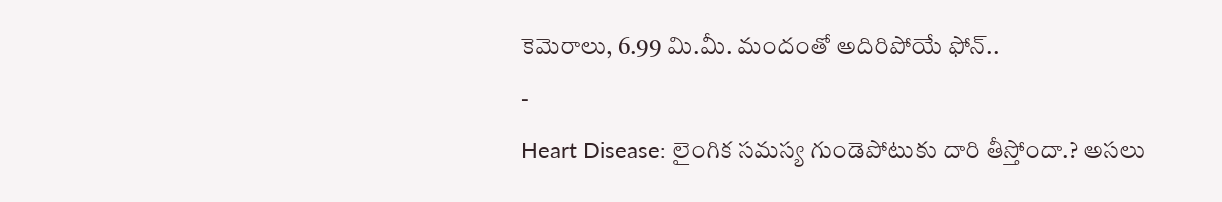కెమెరాలు, 6.99 మి.మీ. మందంతో అదిరిపోయే ఫోన్..
-
Heart Disease: లైంగిక సమస్య గుండెపోటుకు దారి తీస్తోందా.? అసలు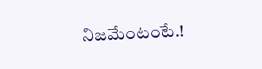నిజమేంటంటే.!